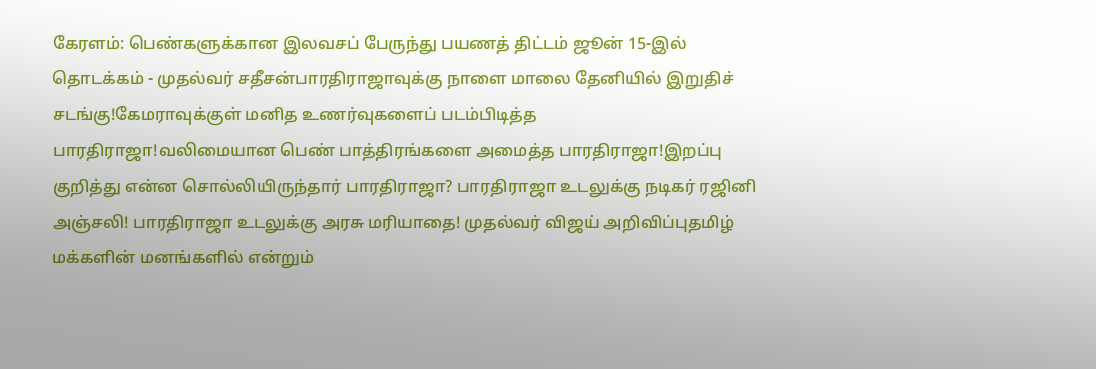கேரளம்: பெண்களுக்கான இலவசப் பேருந்து பயணத் திட்டம் ஜூன் 15-இல் தொடக்கம் - முதல்வர் சதீசன்பாரதிராஜாவுக்கு நாளை மாலை தேனியில் இறுதிச் சடங்கு!கேமராவுக்குள் மனித உணர்வுகளைப் படம்பிடித்த பாரதிராஜா!வலிமையான பெண் பாத்திரங்களை அமைத்த பாரதிராஜா!இறப்பு குறித்து என்ன சொல்லியிருந்தார் பாரதிராஜா? பாரதிராஜா உடலுக்கு நடிகர் ரஜினி அஞ்சலி! பாரதிராஜா உடலுக்கு அரசு மரியாதை! முதல்வர் விஜய் அறிவிப்புதமிழ் மக்களின் மனங்களில் என்றும்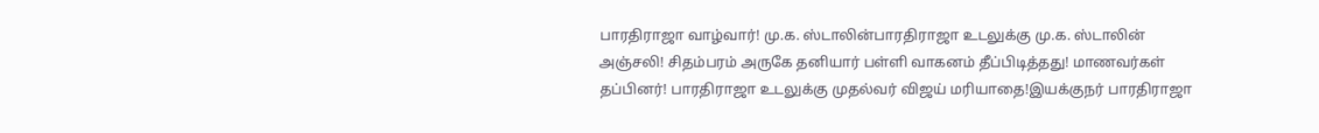பாரதிராஜா வாழ்வார்! மு.க. ஸ்டாலின்பாரதிராஜா உடலுக்கு மு.க. ஸ்டாலின் அஞ்சலி! சிதம்பரம் அருகே தனியார் பள்ளி வாகனம் தீப்பிடித்தது! மாணவர்கள் தப்பினர்! பாரதிராஜா உடலுக்கு முதல்வர் விஜய் மரியாதை!இயக்குநர் பாரதிராஜா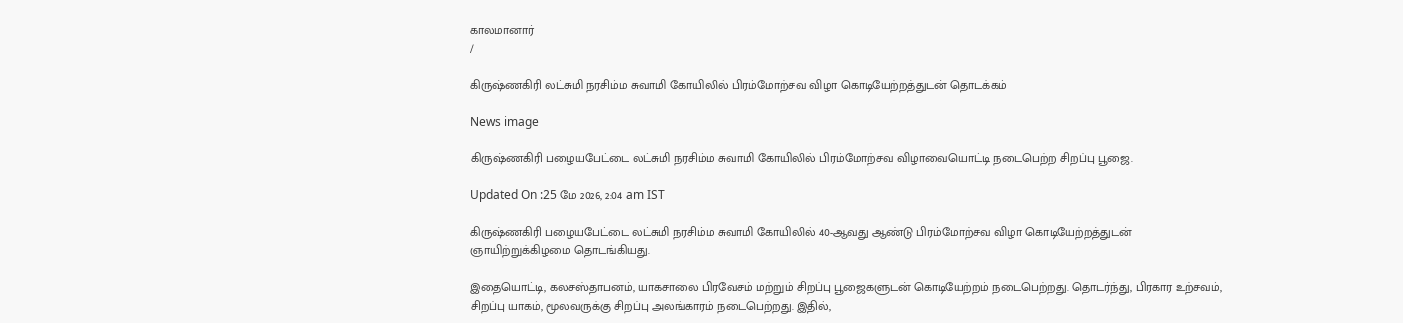காலமானார்
/

கிருஷ்ணகிரி லட்சுமி நரசிம்ம சுவாமி கோயிலில் பிரம்மோற்சவ விழா கொடியேற்றத்துடன் தொடக்கம்

News image

கிருஷ்ணகிரி பழையபேட்டை லட்சுமி நரசிம்ம சுவாமி கோயிலில் பிரம்மோற்சவ விழாவையொட்டி நடைபெற்ற சிறப்பு பூஜை.

Updated On :25 மே 2026, 2:04 am IST

கிருஷ்ணகிரி பழையபேட்டை லட்சுமி நரசிம்ம சுவாமி கோயிலில் 40-ஆவது ஆண்டு பிரம்மோற்சவ விழா கொடியேற்றத்துடன் ஞாயிற்றுக்கிழமை தொடங்கியது.

இதையொட்டி, கலசஸ்தாபனம், யாகசாலை பிரவேசம் மற்றும் சிறப்பு பூஜைகளுடன் கொடியேற்றம் நடைபெற்றது. தொடர்ந்து, பிரகார உற்சவம், சிறப்பு யாகம், மூலவருக்கு சிறப்பு அலங்காரம் நடைபெற்றது. இதில்,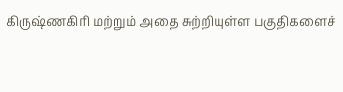கிருஷ்ணகிரி மற்றும் அதை சுற்றியுள்ள பகுதிகளைச்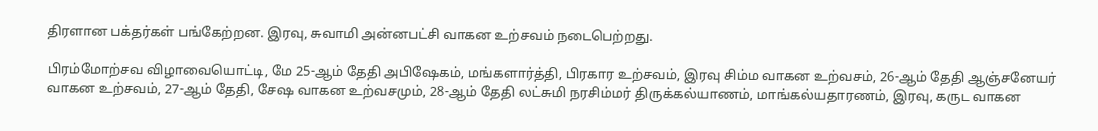திரளான பக்தர்கள் பங்கேற்றன. இரவு, சுவாமி அன்னபட்சி வாகன உற்சவம் நடைபெற்றது.

பிரம்மோற்சவ விழாவையொட்டி, மே 25-ஆம் தேதி அபிஷேகம், மங்களார்த்தி, பிரகார உற்சவம், இரவு சிம்ம வாகன உற்வசம், 26-ஆம் தேதி ஆஞ்சனேயர் வாகன உற்சவம், 27-ஆம் தேதி, சேஷ வாகன உற்வசமும், 28-ஆம் தேதி லட்சுமி நரசிம்மர் திருக்கல்யாணம், மாங்கல்யதாரணம், இரவு, கருட வாகன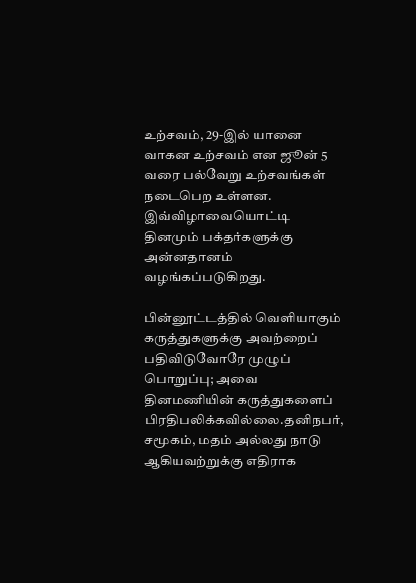உற்சவம், 29-இல் யானை வாகன உற்சவம் என ஜூன் 5 வரை பல்வேறு உற்சவங்கள் நடைபெற உள்ளன. இவ்விழாவையொட்டி தினமும் பக்தர்களுக்கு அன்னதானம் வழங்கப்படுகிறது.

பின்னூட்டத்தில் வெளியாகும் கருத்துகளுக்கு அவற்றைப் பதிவிடுவோரே முழுப் பொறுப்பு; அவை தினமணியின் கருத்துகளைப் பிரதிபலிக்கவில்லை.தனிநபர், சமூகம், மதம் அல்லது நாடு ஆகியவற்றுக்கு எதிராக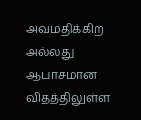அவமதிக்கிற அல்லது ஆபாசமான விதத்திலுள்ள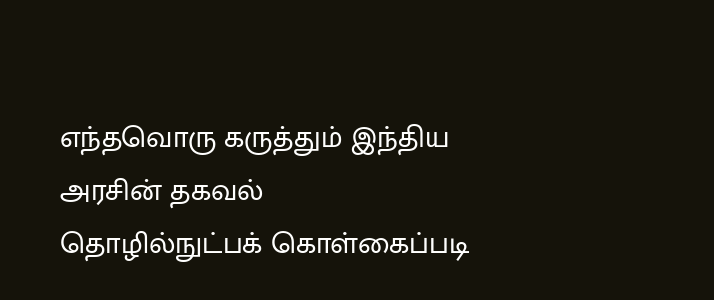எந்தவொரு கருத்தும் இந்திய அரசின் தகவல் தொழில்நுட்பக் கொள்கைப்படி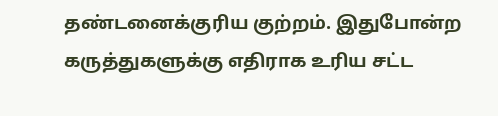தண்டனைக்குரிய குற்றம். இதுபோன்ற கருத்துகளுக்கு எதிராக உரிய சட்ட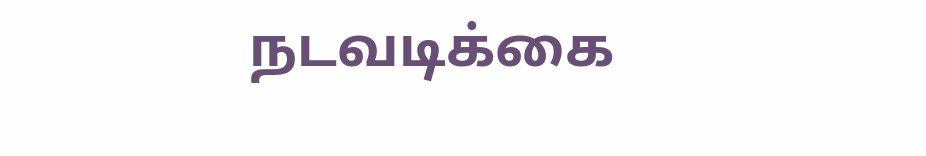நடவடிக்கை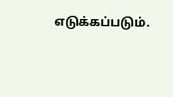எடுக்கப்படும்.